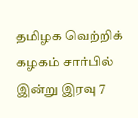தமிழக வெற்றிக் கழகம் சார்பில் இன்று இரவு 7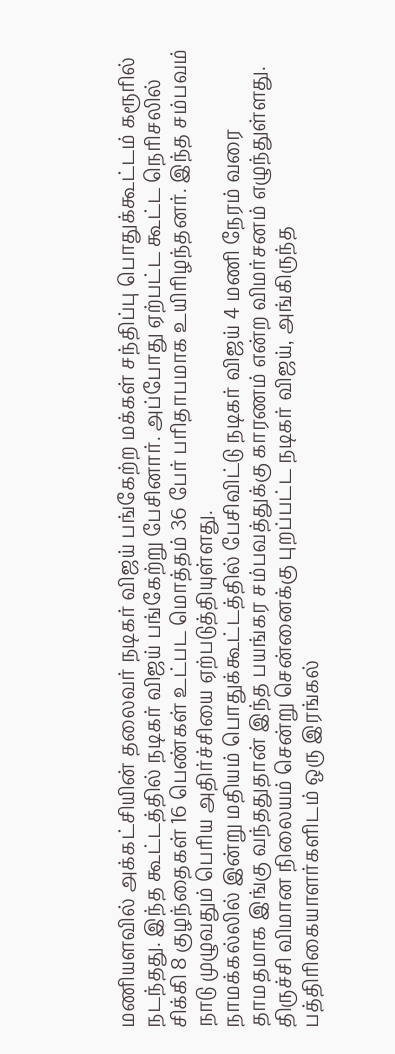மணியளவில் அக்கட்சியின் தலைவர் நடிகர் விஜய் பங்கேற்ற மக்கள் சந்திப்பு பொதுக்கூட்டம் கரூரில் நடந்தது. இந்த கூட்டத்தில் நடிகர் விஜய் பங்கேற்று பேசினார். அப்போது ஏற்பட்ட கூட்ட நெரிசலில் சிக்கி 8 குழந்தைகள் 16 பெண்கள் உட்பட மொத்தம் 36 பேர் பரிதாபமாக உயிரிழந்தனர். இந்த சம்பவம் நாடு முழுவதும் பெரிய அதிர்ச்சியை ஏற்படுத்தியுள்ளது.
நாமக்கல்லில் இன்று மதியம் பொதுக்கூட்டத்தில் பேசிவிட்டு நடிகர் விஜய் 4 மணி நேரம் வரை தாமதமாக இங்கு வந்ததுதான் இந்த பயங்கர சம்பவத்துக்கு காரணம் என்ற விமர்சனம் எழுந்துள்ளது. திருச்சி விமான நிலையம் சென்று சென்னைக்கு புறப்பட்ட நடிகர் விஜய், அங்கிருந்த பத்திரிகையாளர்களிடம் ஒரு இரங்கல்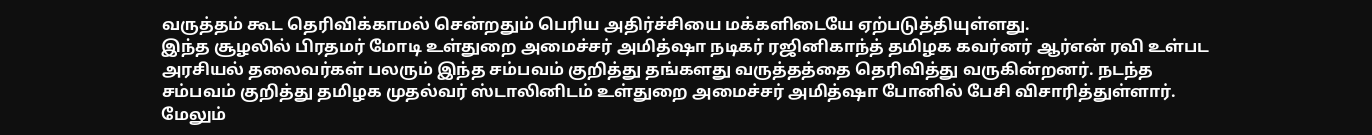வருத்தம் கூட தெரிவிக்காமல் சென்றதும் பெரிய அதிர்ச்சியை மக்களிடையே ஏற்படுத்தியுள்ளது.
இந்த சூழலில் பிரதமர் மோடி உள்துறை அமைச்சர் அமித்ஷா நடிகர் ரஜினிகாந்த் தமிழக கவர்னர் ஆர்என் ரவி உள்பட அரசியல் தலைவர்கள் பலரும் இந்த சம்பவம் குறித்து தங்களது வருத்தத்தை தெரிவித்து வருகின்றனர். நடந்த சம்பவம் குறித்து தமிழக முதல்வர் ஸ்டாலினிடம் உள்துறை அமைச்சர் அமித்ஷா போனில் பேசி விசாரித்துள்ளார்.
மேலும்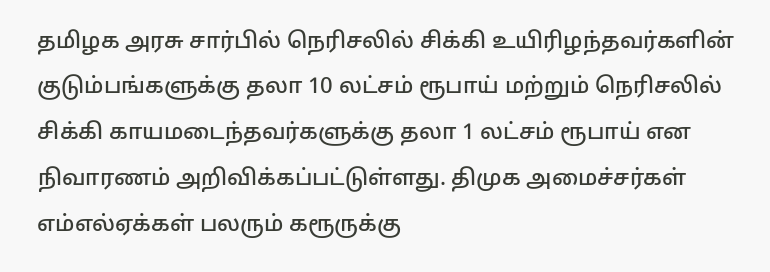தமிழக அரசு சார்பில் நெரிசலில் சிக்கி உயிரிழந்தவர்களின் குடும்பங்களுக்கு தலா 10 லட்சம் ரூபாய் மற்றும் நெரிசலில் சிக்கி காயமடைந்தவர்களுக்கு தலா 1 லட்சம் ரூபாய் என நிவாரணம் அறிவிக்கப்பட்டுள்ளது. திமுக அமைச்சர்கள் எம்எல்ஏக்கள் பலரும் கரூருக்கு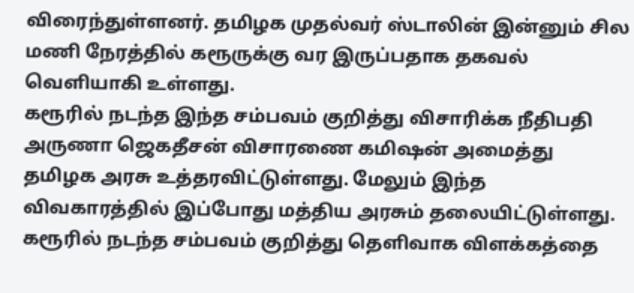விரைந்துள்ளனர். தமிழக முதல்வர் ஸ்டாலின் இன்னும் சில மணி நேரத்தில் கரூருக்கு வர இருப்பதாக தகவல் வெளியாகி உள்ளது.
கரூரில் நடந்த இந்த சம்பவம் குறித்து விசாரிக்க நீதிபதி அருணா ஜெகதீசன் விசாரணை கமிஷன் அமைத்து தமிழக அரசு உத்தரவிட்டுள்ளது. மேலும் இந்த விவகாரத்தில் இப்போது மத்திய அரசும் தலையிட்டுள்ளது. கரூரில் நடந்த சம்பவம் குறித்து தெளிவாக விளக்கத்தை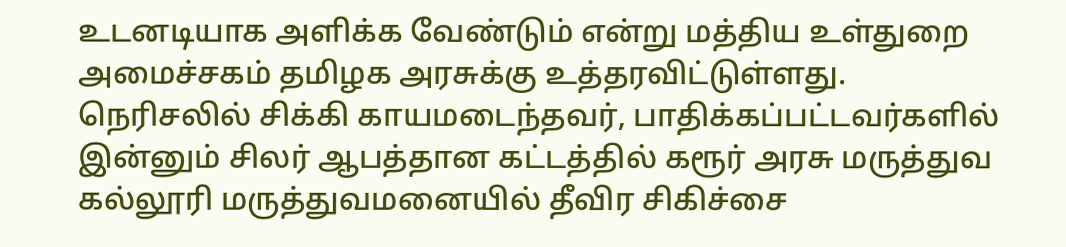உடனடியாக அளிக்க வேண்டும் என்று மத்திய உள்துறை அமைச்சகம் தமிழக அரசுக்கு உத்தரவிட்டுள்ளது.
நெரிசலில் சிக்கி காயமடைந்தவர், பாதிக்கப்பட்டவர்களில் இன்னும் சிலர் ஆபத்தான கட்டத்தில் கரூர் அரசு மருத்துவ கல்லூரி மருத்துவமனையில் தீவிர சிகிச்சை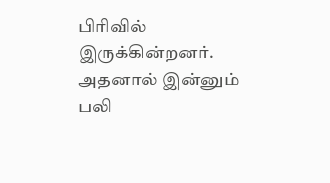பிரிவில் இருக்கின்றனர். அதனால் இன்னும் பலி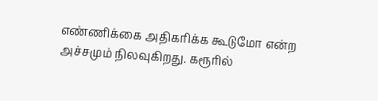எண்ணிக்கை அதிகரிக்க கூடுமோ என்ற அச்சமும் நிலவுகிறது. கரூரில்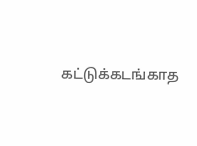கட்டுக்கடங்காத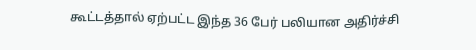கூட்டத்தால் ஏற்பட்ட இந்த 36 பேர் பலியான அதிர்ச்சி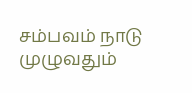சம்பவம் நாடு முழுவதும்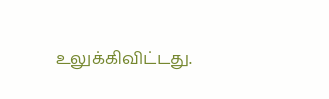உலுக்கிவிட்டது.